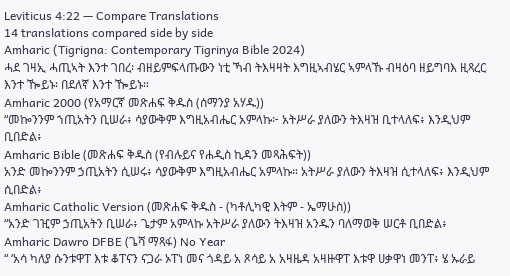Leviticus 4:22 — Compare Translations
14 translations compared side by side
Amharic (Tigrigna: Contemporary Tigrinya Bible 2024)
ሓደ ገዛኢ ሓጢኣት እንተ ገበረ፡ ብዘይምፍላጡውን ነቲ ኻብ ትእዛዛት እግዚኣብሄር ኣምላኹ ብዛዕባ ዘይግባእ ዚጻረር እንተ ዀይኑ፡ በደለኛ እንተ ዀይኑ።
Amharic 2000 (የአማርኛ መጽሐፍ ቅዱስ (ሰማንያ አሃዱ))
“መኰንንም ኀጢአትን ቢሠራ፥ ሳያውቅም እግዚአብሔር አምላኩ፦ አትሥራ ያለውን ትእዛዝ ቢተላለፍ፥ እንዲህም ቢበድል፥
Amharic Bible (መጽሐፍ ቅዱስ (የብሉይና የሐዲስ ኪዳን መጻሕፍት))
አንድ መኰንንም ኃጢአትን ሲሠሩ፥ ሳያውቅም እግዚአብሔር አምላኩ። አትሥራ ያለውን ትእዛዝ ሲተላለፍ፥ እንዲህም ሲበድል፥
Amharic Catholic Version (መጽሐፍ ቅዱስ - (ካቶሊካዊ እትም - ኤማሁስ))
“አንድ ገዢም ኃጢአትን ቢሠራ፥ ጌታም አምላኩ አትሥራ ያለውን ትእዛዝ አንዱን ባለማወቅ ሠርቶ ቢበድል፥
Amharic Dawro DFBE (ጌሻ ማጻፋ) No Year
“ ‘አሳ ካለያ ሱንቱዋፐ እቱ ቆፐናን ናጋራ ኦፐነ መና ጎዳይ አ ጾሳይ አ አዛዜዳ አዛዙዋፐ እቱዋ ሀቃዋነ መንፐ፥ ሄ ኡራይ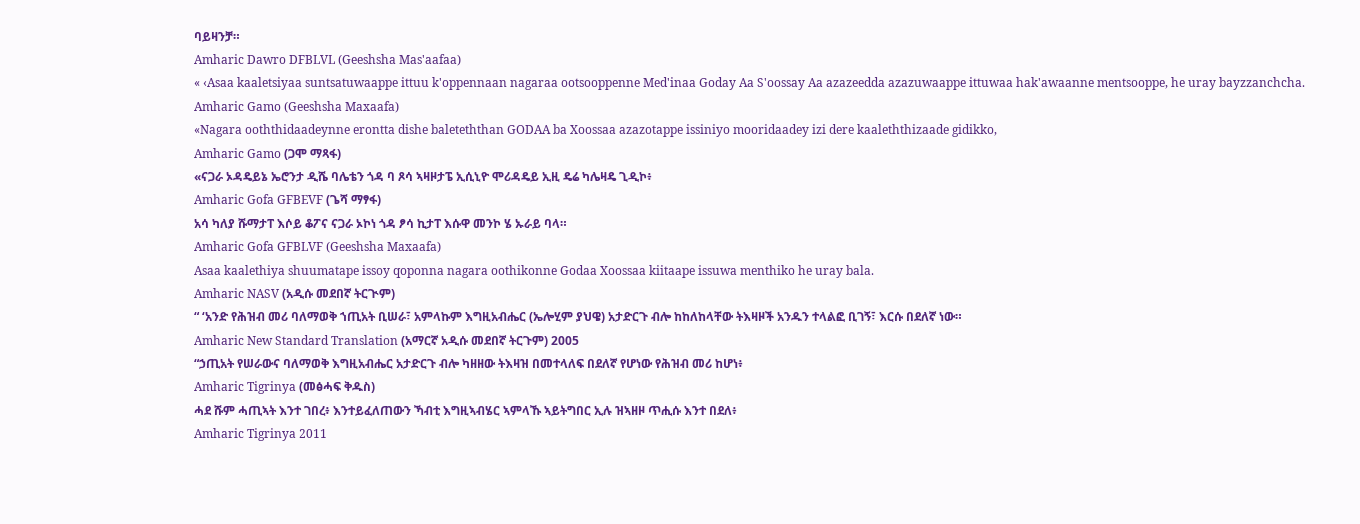ባይዛንቻ።
Amharic Dawro DFBLVL (Geeshsha Mas'aafaa)
« ‹Asaa kaaletsiyaa suntsatuwaappe ittuu k'oppennaan nagaraa ootsooppenne Med'inaa Goday Aa S'oossay Aa azazeedda azazuwaappe ittuwaa hak'awaanne mentsooppe, he uray bayzzanchcha.
Amharic Gamo (Geeshsha Maxaafa)
«Nagara ooththidaadeynne erontta dishe baleteththan GODAA ba Xoossaa azazotappe issiniyo mooridaadey izi dere kaaleththizaade gidikko,
Amharic Gamo (ጋሞ ማጻፋ)
«ናጋራ ኦዳዴይኔ ኤሮንታ ዲሼ ባሌቴን ጎዳ ባ ጾሳ ኣዛዞታፔ ኢሲኒዮ ሞሪዳዴይ ኢዚ ዴሬ ካሌዛዴ ጊዲኮ፥
Amharic Gofa GFBEVF (ጌሻ ማፃፋ)
አሳ ካለያ ሹማታፐ እሶይ ቆፖና ናጋራ ኦኮነ ጎዳ ፆሳ ኪታፐ እሱዋ መንኮ ሄ ኡራይ ባላ።
Amharic Gofa GFBLVF (Geeshsha Maxaafa)
Asaa kaalethiya shuumatape issoy qoponna nagara oothikonne Godaa Xoossaa kiitaape issuwa menthiko he uray bala.
Amharic NASV (አዲሱ መደበኛ ትርጒም)
“ ‘አንድ የሕዝብ መሪ ባለማወቅ ኀጢአት ቢሠራ፣ አምላኩም እግዚአብሔር (ኤሎሂም ያህዌ) አታድርጉ ብሎ ከከለከላቸው ትእዛዞች አንዱን ተላልፎ ቢገኝ፣ እርሱ በደለኛ ነው።
Amharic New Standard Translation (አማርኛ አዲሱ መደበኛ ትርጉም) 2005
“ኃጢአት የሠራውና ባለማወቅ እግዚአብሔር አታድርጉ ብሎ ካዘዘው ትእዛዝ በመተላለፍ በደለኛ የሆነው የሕዝብ መሪ ከሆነ፥
Amharic Tigrinya (መፅሓፍ ቅዱስ)
ሓደ ሹም ሓጢኣት እንተ ገበረ፥ እንተይፈለጠውን ኻብቲ እግዚኣብሄር ኣምላኹ ኣይትግበር ኢሉ ዝኣዘዞ ጥሒሱ እንተ በደለ፥
Amharic Tigrinya 2011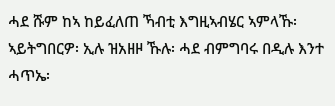ሓደ ሹም ከኣ ከይፈለጠ ኻብቲ እግዚኣብሄር ኣምላኹ፡ ኣይትግበርዎ፡ ኢሉ ዝአዘዞ ኹሉ፡ ሓደ ብምግባሩ በዲሉ እንተ ሓጥኤ፡